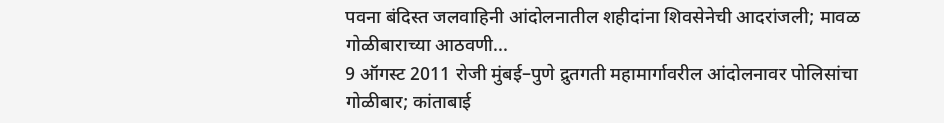पवना बंदिस्त जलवाहिनी आंदोलनातील शहीदांना शिवसेनेची आदरांजली; मावळ गोळीबाराच्या आठवणी...
9 ऑगस्ट 2011 रोजी मुंबई–पुणे द्रुतगती महामार्गावरील आंदोलनावर पोलिसांचा गोळीबार; कांताबाई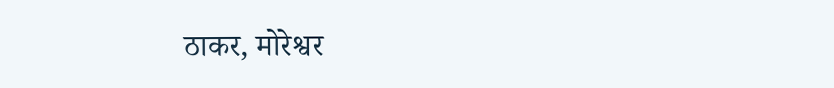ठाकर, मोरेश्वर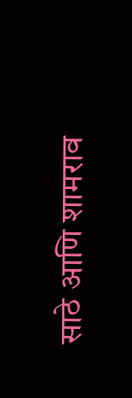साठे आणि शामराव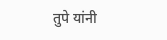तुपे यांनी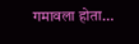गमावला होता...